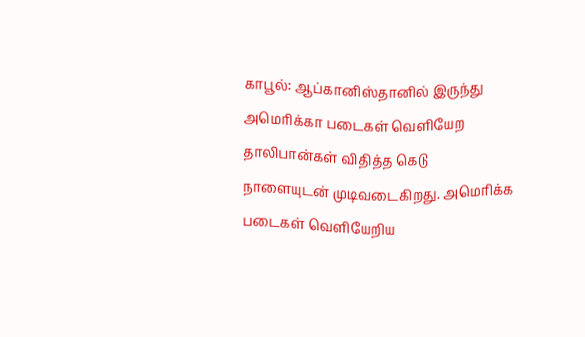காபூல்: ஆப்கானிஸ்தானில் இருந்து அமெரிக்கா படைகள் வெளியேற தாலிபான்கள் விதித்த கெடு நாளையுடன் முடிவடைகிறது. அமெரிக்க படைகள் வெளியேறிய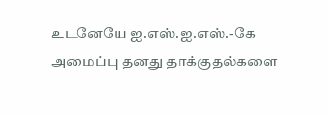உடனேயே ஐ.எஸ்.ஐ.எஸ்.-கே அமைப்பு தனது தாக்குதல்களை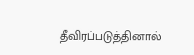தீவிரப்படுத்தினால்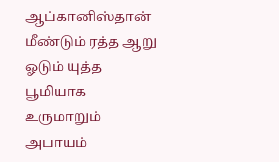ஆப்கானிஸ்தான் மீண்டும் ரத்த ஆறு ஓடும் யுத்த பூமியாக உருமாறும் அபாயம்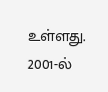உள்ளது. 2001-ல்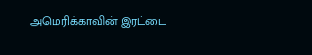அமெரிக்காவின் இரட்டை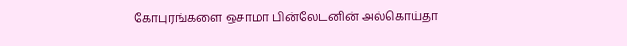கோபுரங்களை ஒசாமா பின்லேடனின் அல்கொய்தா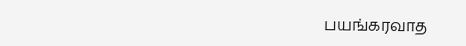பயங்கரவாத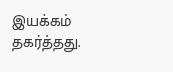இயக்கம் தகர்த்தது.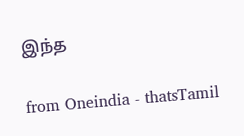இந்த

from Oneindia - thatsTamil